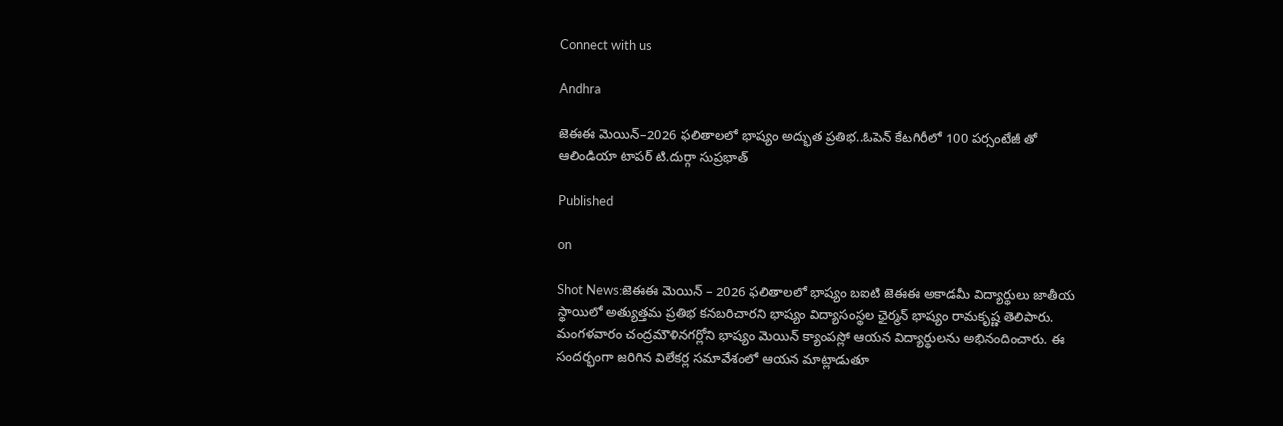Connect with us

Andhra

జెఈఈ మెయిన్–2026 ఫలితాలలో భాష్యం అద్భుత ప్రతిభ..ఓపెన్ కేటగిరీలో 100 పర్సంటేజీ తో ఆలిండియా టాపర్ టి.దుర్గా సుప్రభాత్

Published

on

Shot News:జెఈఈ మెయిన్ – 2026 ఫలితాలలో భాష్యం బఐటి జెఈఈ అకాడమీ విద్యార్థులు జాతీయ స్థాయిలో అత్యుత్తమ ప్రతిభ కనబరిచారని భాష్యం విద్యాసంస్థల ఛైర్మన్ భాష్యం రామకృష్ణ తెలిపారు. మంగళవారం చంద్రమౌళినగర్లోని భాష్యం మెయిన్ క్యాంపస్లో ఆయన విద్యార్థులను అభినందించారు. ఈ సందర్భంగా జరిగిన విలేకర్ల సమావేశంలో ఆయన మాట్లాడుతూ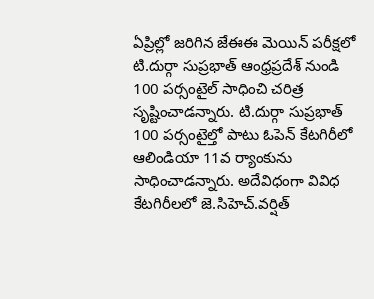ఏప్రిల్లో జరిగిన జేఈఈ మెయిన్ పరీక్షలో టి.దుర్గా సుప్రభాత్ ఆంధ్రప్రదేశ్ నుండి 100 పర్సంటైల్ సాధించి చరిత్ర సృష్టించాడన్నారు. టి.దుర్గా సుప్రభాత్ 100 పర్సంటైల్తో పాటు ఓపెన్ కేటగిరీలో ఆలిండియా 11వ ర్యాంకును సాధించాడన్నారు. అదేవిధంగా వివిధ కేటగిరీలలో జె.సిహెచ్.వర్షిత్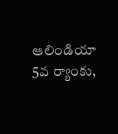ఆలిండియా 5వ ర్యాంకు,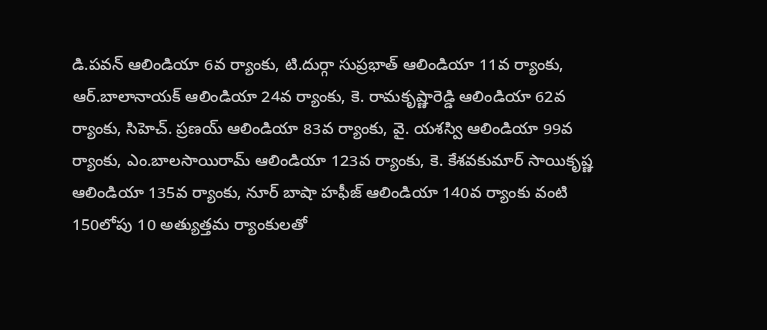డి.పవన్ ఆలిండియా 6వ ర్యాంకు, టి.దుర్గా సుప్రభాత్ ఆలిండియా 11వ ర్యాంకు, ఆర్.బాలానాయక్ ఆలిండియా 24వ ర్యాంకు, కె. రామకృష్ణారెడ్డి ఆలిండియా 62వ ర్యాంకు, సిహెచ్. ప్రణయ్ ఆలిండియా 83వ ర్యాంకు, వై. యశస్వి ఆలిండియా 99వ ర్యాంకు, ఎం.బాలసాయిరామ్ ఆలిండియా 123వ ర్యాంకు, కె. కేశవకుమార్ సాయికృష్ణ ఆలిండియా 135వ ర్యాంకు, నూర్ బాషా హఫీజ్ ఆలిండియా 140వ ర్యాంకు వంటి 150లోపు 10 అత్యుత్తమ ర్యాంకులతో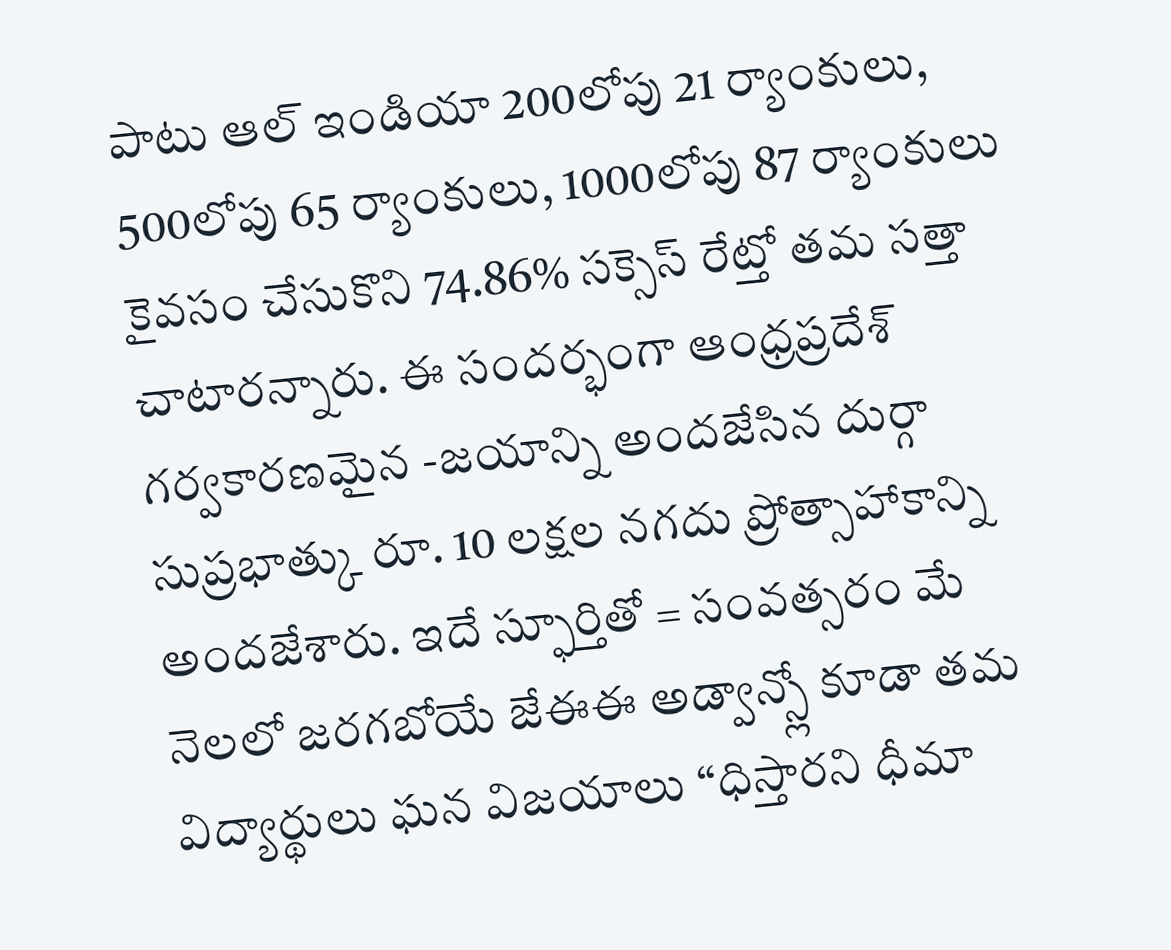పాటు ఆల్ ఇండియా 200లోపు 21 ర్యాంకులు, 500లోపు 65 ర్యాంకులు, 1000లోపు 87 ర్యాంకులు కైవసం చేసుకొని 74.86% సక్సెస్ రేట్తో తమ సత్తా చాటారన్నారు. ఈ సందర్భంగా ఆంధ్రప్రదేశ్ గర్వకారణమైన -జయాన్ని అందజేసిన దుర్గా సుప్రభాత్కు రూ. 10 లక్షల నగదు ప్రోత్సాహాకాన్ని అందజేశారు. ఇదే స్ఫూర్తితో = సంవత్సరం మే నెలలో జరగబోయే జేఈఈ అడ్వాన్స్లో కూడా తమ విద్యార్థులు ఘన విజయాలు “ధిస్తారని ధీమా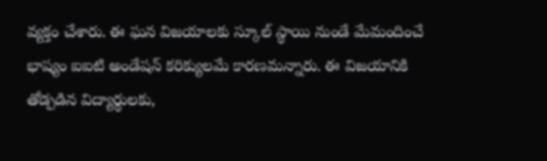వ్యక్తం చేశారు. ఈ ఘన విజయాలకు స్కూల్ స్థాయి నుండే మేమందించే భాష్యం ఐఐటి అండేషన్ కరిక్యులమే కారణమన్నారు. ఈ విజయానికి తోడ్పడిన విద్యార్థులకు,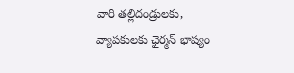వారి తల్లిదండ్రులకు, వ్యాపకులకు ఛైర్మన్ భాష్యం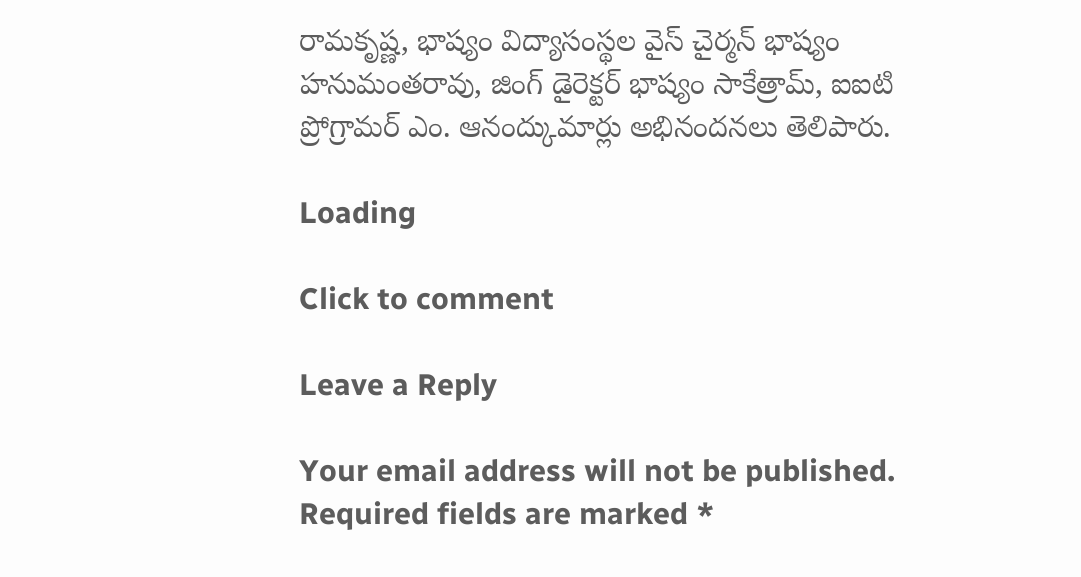రామకృష్ణ, భాష్యం విద్యాసంస్థల వైస్ చైర్మన్ భాష్యం హనుమంతరావు, జింగ్ డైరెక్టర్ భాష్యం సాకేత్రామ్, ఐఐటి ప్రోగ్రామర్ ఎం. ఆనంద్కుమార్లు అభినందనలు తెలిపారు.

Loading

Click to comment

Leave a Reply

Your email address will not be published. Required fields are marked *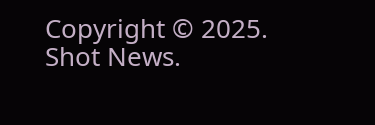Copyright © 2025. Shot News.